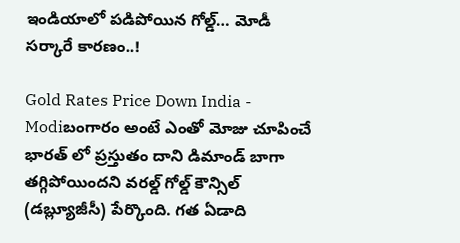ఇండియాలో పడిపోయిన గోల్డ్… మోడీ సర్కారే కారణం..!

Gold Rates Price Down India - Modiబంగారం అంటే ఎంతో మోజు చూపించే భార‌త్‌ లో ప్ర‌స్తుతం దాని డిమాండ్ బాగా త‌గ్గిపోయింద‌ని వరల్డ్ గోల్డ్ కౌన్సిల్ (డబ్ల్యూజీసీ) పేర్కొంది. గ‌త ఏడాది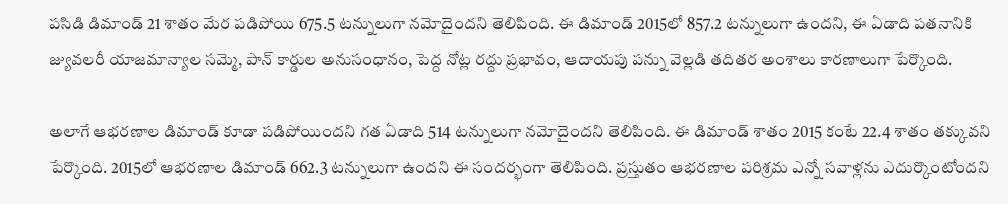ప‌సిడి డిమాండ్ 21 శాతం మేర పడిపోయి 675.5 టన్నులుగా నమోదైందని తెలిపింది. ఈ డిమాండ్ 2015లో 857.2 టన్నులుగా ఉందని, ఈ ఏడాది పతనానికి జ్యువలరీ యాజ‌మాన్యాల‌ సమ్మె, పాన్ కార్డుల అనుసంధానం, పెద్ద‌ నోట్ల ర‌ద్దు ప్ర‌భావం, ఆదాయ‌పు ప‌న్ను వెల్ల‌డి తదితర అంశాలు కారణాలుగా పేర్కొంది.

అలాగే ఆభరణాల డిమాండ్ కూడా ప‌డిపోయింద‌ని గ‌త ఏడాది 514 టన్నులుగా నమోదైందని తెలిపింది. ఈ డిమాండ్ శాతం 2015 కంటే 22.4 శాతం త‌క్కువ‌ని పేర్కొంది. 2015లో ఆభరణాల డిమాండ్ 662.3 టన్నులుగా ఉంద‌ని ఈ సంద‌ర్భంగా తెలిపింది. ప్ర‌స్తుతం ఆభరణాల పరిశ్రమ ఎన్నో సవాళ్లను ఎదుర్కొంటోందని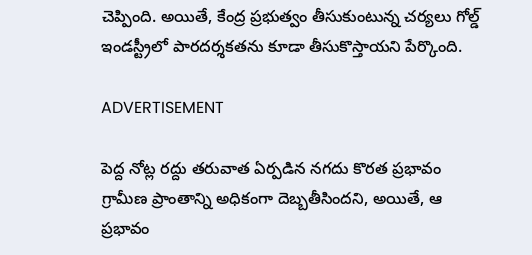చెప్పింది. అయితే, కేంద్ర ప్ర‌భుత్వం తీసుకుంటున్న చ‌ర్య‌లు గోల్డ్ ఇండస్ట్రీలో పారదర్శకతను కూడా తీసుకొస్తాయని పేర్కొంది.

ADVERTISEMENT

పెద్ద‌ నోట్ల ర‌ద్దు త‌రువాత ఏర్ప‌డిన‌ నగదు కొరత ప్ర‌భావం గ్రామీణ ప్రాంతాన్ని అధికంగా దెబ్బతీసిందని, అయితే, ఆ ప్రభావం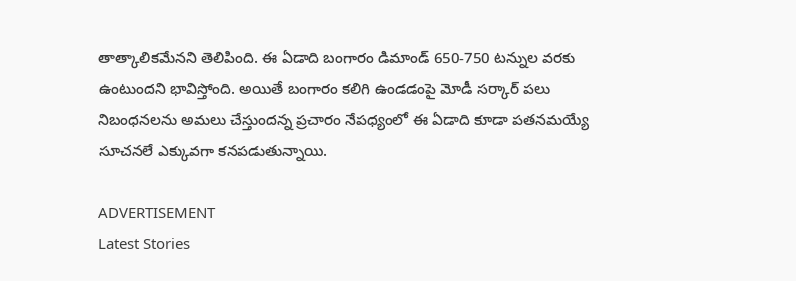తాత్కాలికమేనని తెలిపింది. ఈ ఏడాది బంగారం డిమాండ్ 650-750 టన్నుల వరకు ఉంటుందని భావిస్తోంది. అయితే బంగారం కలిగి ఉండడంపై మోడీ సర్కార్ పలు నిబంధనలను అమలు చేస్తుందన్న ప్రచారం నేపధ్యంలో ఈ ఏడాది కూడా పతనమయ్యే సూచనలే ఎక్కువగా కనపడుతున్నాయి.

ADVERTISEMENT
Latest Stories